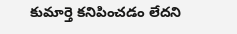కుమార్తె కనిపించడం లేదని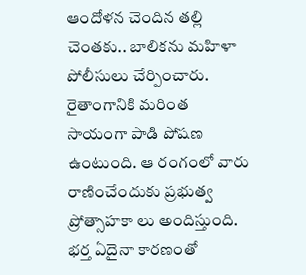ఆందోళన చెందిన తల్లి చెంతకు.. బాలికను మహిళా పోలీసులు చేర్పించారు.
రైతాంగానికి మరింత సాయంగా పాడి పోషణ ఉంటుంది. ఆ రంగంలో వారు రాణించేందుకు ప్రభుత్వ ప్రోత్సాహకా లు అందిస్తుంది.
భర్త ఏదైనా కారణంతో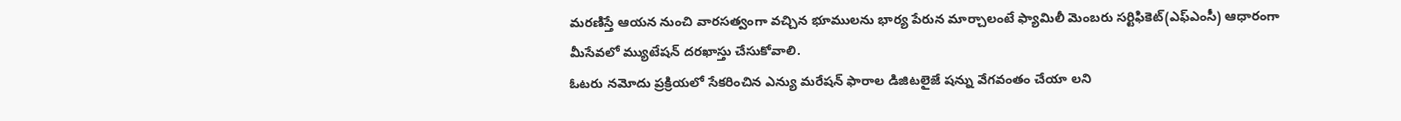మరణిస్తే ఆయన నుంచి వారసత్వంగా వచ్చిన భూములను భార్య పేరున మార్చాలంటే ఫ్యామిలీ మెంబరు సర్టిఫికెట్(ఎఫ్ఎంసీ) ఆధారంగా మీసేవలో మ్యుటేషన్ దరఖాస్తు చేసుకోవాలి.
ఓటరు నమోదు ప్రక్రియలో సేకరించిన ఎన్యు మరేషన్ ఫారాల డిజిటలైజే షన్ను వేగవంతం చేయా లని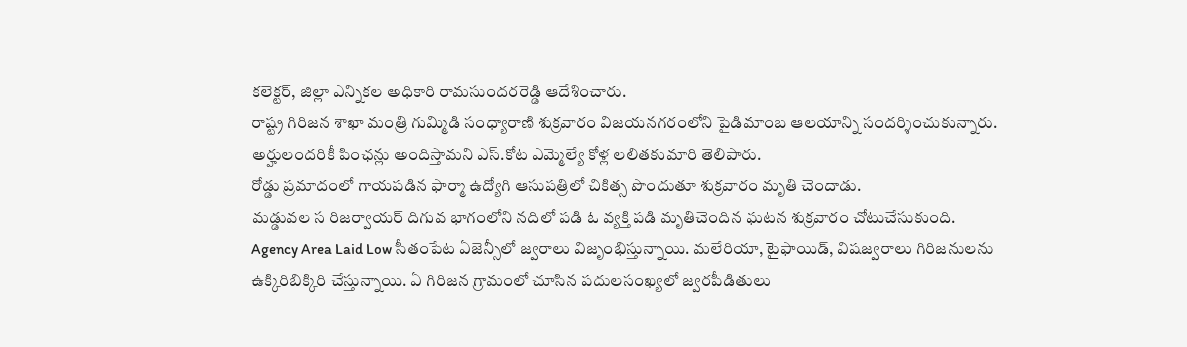కలెక్టర్, జిల్లా ఎన్నికల అధికారి రామసుందరరెడ్డి ఆదేశించారు.
రాష్ట్ర గిరిజన శాఖా మంత్రి గుమ్మిడి సంధ్యారాణి శుక్రవారం విజయనగరంలోని పైడిమాంబ ఆలయాన్ని సందర్శించుకున్నారు.
అర్హులందరికీ పింఛన్లు అందిస్తామని ఎస్.కోట ఎమ్మెల్యే కోళ్ల లలితకుమారి తెలిపారు.
రోడ్డు ప్రమాదంలో గాయపడిన ఫార్మా ఉద్యోగి ఆసుపత్రిలో చికిత్స పొందుతూ శుక్రవారం మృతి చెందాడు.
మడ్డువల స రిజర్వాయర్ దిగువ భాగంలోని నదిలో పడి ఓ వ్యక్తి పడి మృతిచెందిన ఘటన శుక్రవారం చోటుచేసుకుంది.
Agency Area Laid Low సీతంపేట ఏజెన్సీలో జ్వరాలు విజృంభిస్తున్నాయి. మలేరియా, టైఫాయిడ్, విషజ్వరాలు గిరిజనులను ఉక్కిరిబిక్కిరి చేస్తున్నాయి. ఏ గిరిజన గ్రామంలో చూసిన పదులసంఖ్యలో జ్వరపీడితులు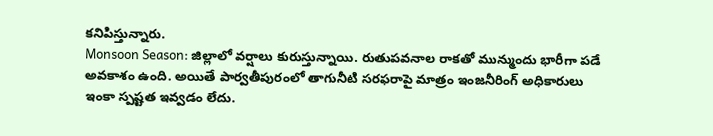కనిపిస్తున్నారు.
Monsoon Season: జిల్లాలో వర్షాలు కురుస్తున్నాయి. రుతుపవనాల రాకతో మున్ముందు భారీగా పడే అవకాశం ఉంది. అయితే పార్వతీపురంలో తాగునీటి సరఫరాపై మాత్రం ఇంజనీరింగ్ అధికారులు ఇంకా స్పష్టత ఇవ్వడం లేదు.